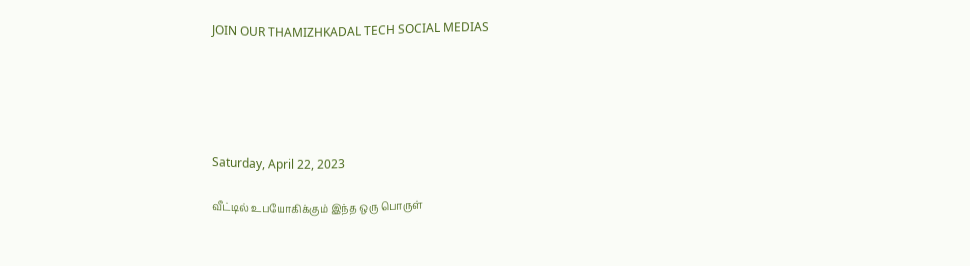JOIN OUR THAMIZHKADAL TECH SOCIAL MEDIAS





Saturday, April 22, 2023

வீட்டில் உபயோகிக்கும் இந்த ஒரு பொருள்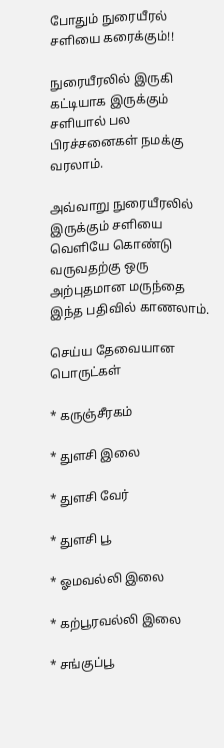போதும் நுரையீரல் சளியை கரைக்கும்!!

நுரையீரலில் இருகி கட்டியாக இருக்கும் சளியால் பல பிரச்சனைகள் நமக்கு வரலாம்.

அவ்வாறு நுரையீரலில் இருக்கும் சளியை வெளியே கொண்டு வருவதற்கு ஒரு அற்புதமான மருந்தை இந்த பதிவில் காணலாம்.

செய்ய தேவையான பொருட்கள்

* கருஞ்சீரகம்

* துளசி இலை

* துளசி வேர்

* துளசி பூ

* ஓமவல்லி இலை

* கற்பூரவல்லி இலை

* சங்குப்பூ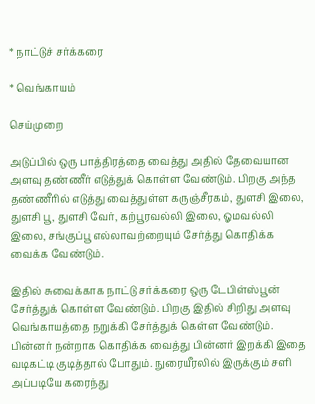* நாட்டுச் சர்க்கரை

* வெங்காயம்

செய்முறை

அடுப்பில் ஒரு பாத்திரத்தை வைத்து அதில் தேவையான அளவு தண்ணீர் எடுத்துக் கொள்ள வேண்டும். பிறகு அந்த தண்ணீரில் எடுத்து வைத்துள்ள கருஞ்சீரகம், துளசி இலை, துளசி பூ, துளசி வேர், கற்பூரவல்லி இலை, ஓமவல்லி இலை, சங்குப்பூ எல்லாவற்றையும் சேர்த்து கொதிக்க வைக்க வேண்டும்.

இதில் சுவைக்காக நாட்டு சர்க்கரை ஒரு டேபிள்ஸ்பூன் சேர்த்துக் கொள்ள வேண்டும். பிறகு இதில் சிறிது அளவு வெங்காயத்தை நறுக்கி சேர்த்துக் கெள்ள வேண்டும். பின்னர் நன்றாக கொதிக்க வைத்து பின்னர் இறக்கி இதை வடிகட்டி குடித்தால் போதும். நுரையீரலில் இருக்கும் சளி அப்படியே கரைந்து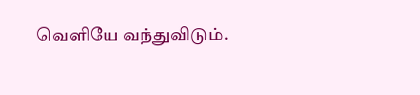வெளியே வந்துவிடும்.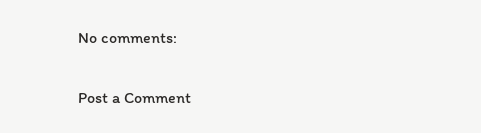No comments:

Post a Comment